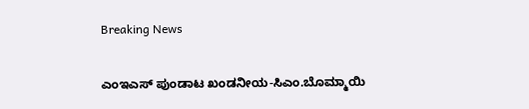Breaking News

ಎಂಇಎಸ್ ಪುಂಡಾಟ ಖಂಡನೀಯ-ಸಿಎಂ.ಬೊಮ್ಮಾಯಿ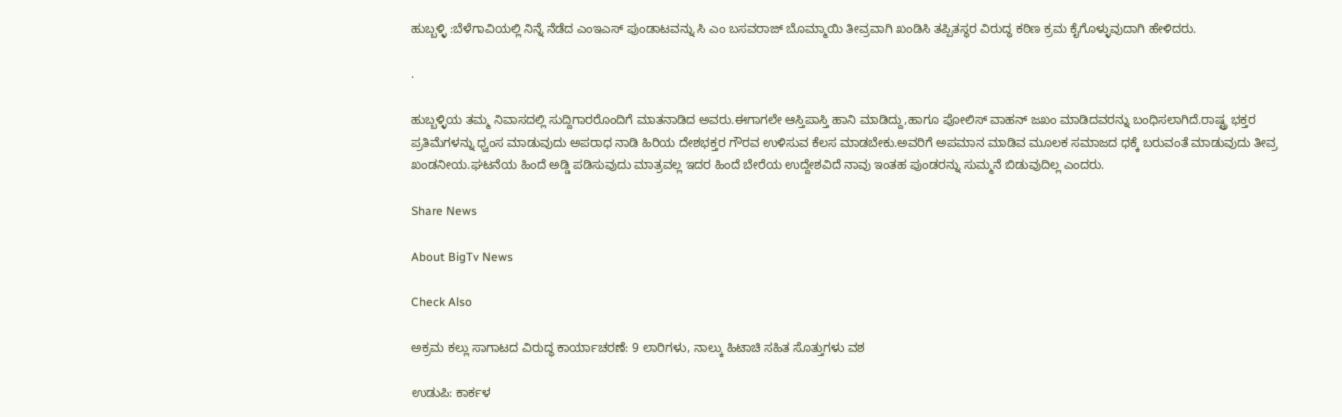ಹುಬ್ಬಳ್ಳಿ :ಬೆಳೆಗಾವಿಯಲ್ಲಿ ನಿನ್ನೆ ನೆಡೆದ ಎಂಇಎಸ್ ಪುಂಡಾಟವನ್ನು ಸಿ ಎಂ ಬಸವರಾಜ್ ಬೊಮ್ಮಾಯಿ ತೀವ್ರವಾಗಿ ಖಂಡಿಸಿ ತಪ್ಪಿತಸ್ಥರ ವಿರುದ್ಧ ಕಠಿಣ ಕ್ರಮ ಕೈಗೊಳ್ಳುವುದಾಗಿ‌ ಹೇಳಿದರು.

.

ಹುಬ್ಬಳ್ಳಿಯ ತಮ್ಮ ನಿವಾಸದಲ್ಲಿ ಸುದ್ದಿಗಾರರೊಂದಿಗೆ ಮಾತನಾಡಿದ ಅವರು.ಈಗಾಗಲೇ ಆಸ್ತಿಪಾಸ್ತಿ ಹಾನಿ ಮಾಡಿದ್ದು,ಹಾಗೂ ಪೋಲಿಸ್ ವಾಹನ್ ಜಖಂ ಮಾಡಿದವರನ್ನು ಬಂಧಿಸಲಾಗಿದೆ.ರಾಷ್ಟ್ರ ಭಕ್ತರ ಪ್ರತಿಮೆಗಳನ್ನು ಧ್ವಂಸ ಮಾಡುವುದು ಅಪರಾಧ ನಾಡಿ ಹಿರಿಯ ದೇಶಭಕ್ತರ ಗೌರವ ಉಳಿಸುವ ಕೆಲಸ ಮಾಡಬೇಕು.ಅವರಿಗೆ ಅಪಮಾನ ಮಾಡಿವ ಮೂಲಕ ಸಮಾಜದ ಧಕ್ಕೆ ಬರುವಂತೆ ಮಾಡುವುದು ತೀವ್ರ ಖಂಡನೀಯ.ಘಟನೆಯ ಹಿಂದೆ ಅಡ್ಡಿ ಪಡಿಸುವುದು ಮಾತ್ರವಲ್ಲ ಇದರ ಹಿಂದೆ ಬೇರೆಯ ಉದ್ದೇಶವಿದೆ ನಾವು ಇಂತಹ ಪುಂಡರನ್ನು ಸುಮ್ಮನೆ ಬಿಡುವುದಿಲ್ಲ ಎಂದರು.

Share News

About BigTv News

Check Also

ಅಕ್ರಮ ಕಲ್ಲು ಸಾಗಾಟದ ವಿರುದ್ಧ ಕಾರ್ಯಾಚರಣೆ: 9 ಲಾರಿಗಳು, ನಾಲ್ಕು ಹಿಟಾಚಿ ಸಹಿತ ಸೊತ್ತುಗಳು ವಶ

ಉಡುಪಿ: ಕಾರ್ಕಳ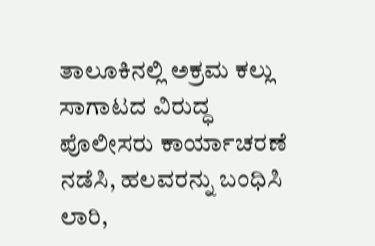ತಾಲೂಕಿನಲ್ಲಿ ಅಕ್ರಮ ಕಲ್ಲು ಸಾಗಾಟದ ವಿರುದ್ಧ ಪೊಲೀಸರು ಕಾರ್ಯಾಚರಣೆ ನಡೆಸಿ, ಹಲವರನ್ನು ಬಂಧಿಸಿ ಲಾರಿ,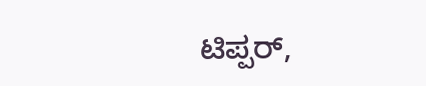ಟಿಪ್ಪರ್,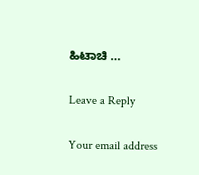ಹಿಟಾಚಿ …

Leave a Reply

Your email address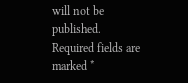will not be published. Required fields are marked *